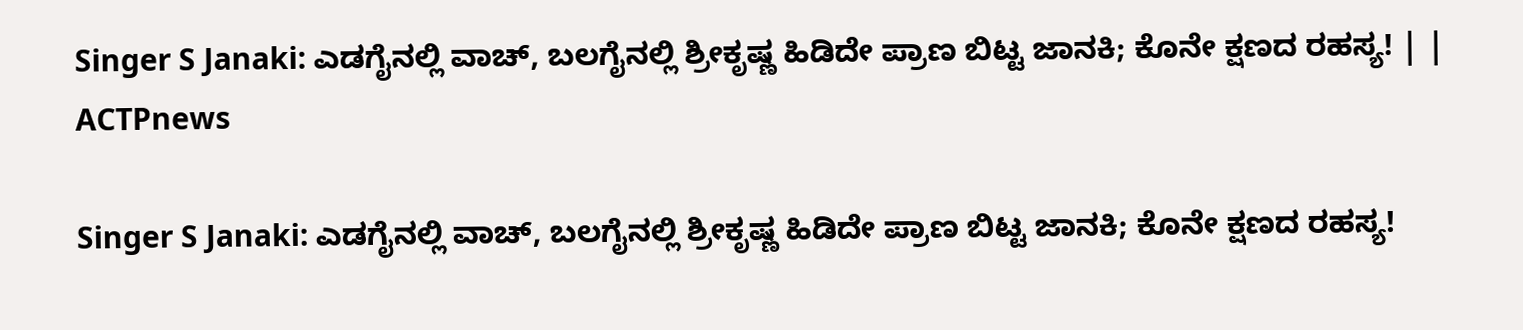Singer S Janaki: ಎಡಗೈನಲ್ಲಿ ವಾಚ್‌, ಬಲಗೈನಲ್ಲಿ ಶ್ರೀಕೃಷ್ಣ ಹಿಡಿದೇ ಪ್ರಾಣ ಬಿಟ್ಟ ಜಾನಕಿ; ಕೊನೇ ಕ್ಷಣದ ರಹಸ್ಯ! | | ACTPnews

Singer S Janaki: ಎಡಗೈನಲ್ಲಿ ವಾಚ್‌, ಬಲಗೈನಲ್ಲಿ ಶ್ರೀಕೃಷ್ಣ ಹಿಡಿದೇ ಪ್ರಾಣ ಬಿಟ್ಟ ಜಾನಕಿ; ಕೊನೇ ಕ್ಷಣದ ರಹಸ್ಯ!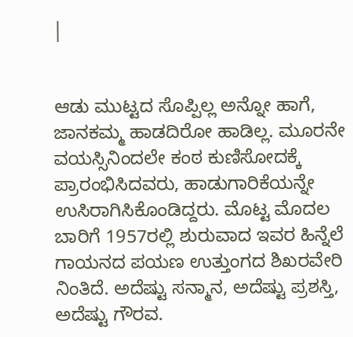|


ಆಡು ಮುಟ್ಟದ ಸೊಪ್ಪಿಲ್ಲ ಅನ್ನೋ ಹಾಗೆ, ಜಾನಕಮ್ಮ ಹಾಡದಿರೋ ಹಾಡಿಲ್ಲ. ಮೂರನೇ ವಯಸ್ಸಿನಿಂದಲೇ ಕಂಠ ಕುಣಿಸೋದಕ್ಕೆ ಪ್ರಾರಂಭಿಸಿದವರು, ಹಾಡುಗಾರಿಕೆಯನ್ನೇ ಉಸಿರಾಗಿಸಿಕೊಂಡಿದ್ದರು. ಮೊಟ್ಟ ಮೊದಲ ಬಾರಿಗೆ 1957ರಲ್ಲಿ ಶುರುವಾದ ಇವರ ಹಿನ್ನೆಲೆ ಗಾಯನದ ಪಯಣ ಉತ್ತುಂಗದ ಶಿಖರವೇರಿ ನಿಂತಿದೆ. ಅದೆಷ್ಟು ಸನ್ಮಾನ, ಅದೆಷ್ಟು ಪ್ರಶಸ್ತಿ, ಅದೆಷ್ಟು ಗೌರವ.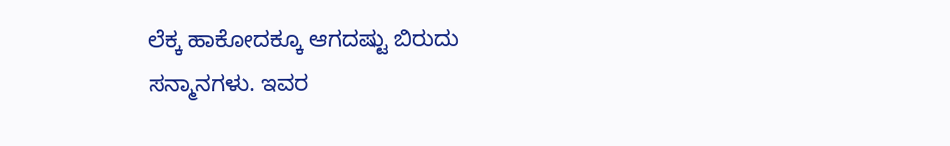ಲೆಕ್ಕ ಹಾಕೋದಕ್ಕೂ ಆಗದಷ್ಟು ಬಿರುದು ಸನ್ಮಾನಗಳು. ಇವರ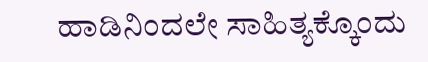ಹಾಡಿನಿಂದಲೇ ಸಾಹಿತ್ಯಕ್ಕೊಂದು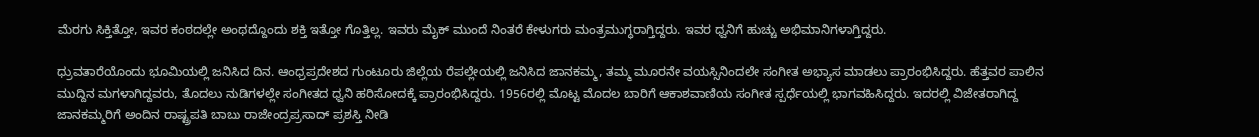ಮೆರಗು ಸಿಕ್ತಿತ್ತೋ, ಇವರ ಕಂಠದಲ್ಲೇ ಅಂಥದ್ದೊಂದು ಶಕ್ತಿ ಇತ್ತೋ ಗೊತ್ತಿಲ್ಲ. ಇವರು ಮೈಕ್‌ ಮುಂದೆ ನಿಂತರೆ ಕೇಳುಗರು ಮಂತ್ರಮುಗ್ಧರಾಗ್ತಿದ್ದರು. ಇವರ ಧ್ವನಿಗೆ ಹುಚ್ಚು ಅಭಿಮಾನಿಗಳಾಗ್ತಿದ್ದರು.

ಧ್ರುವತಾರೆಯೊಂದು ಭೂಮಿಯಲ್ಲಿ ಜನಿಸಿದ ದಿನ. ಆಂಧ್ರಪ್ರದೇಶದ ಗುಂಟೂರು ಜಿಲ್ಲೆಯ ರೆಪಲ್ಲೇಯಲ್ಲಿ ಜನಿಸಿದ ಜಾನಕಮ್ಮ, ತಮ್ಮ ಮೂರನೇ ವಯಸ್ಸಿನಿಂದಲೇ ಸಂಗೀತ ಅಭ್ಯಾಸ ಮಾಡಲು ಪ್ರಾರಂಭಿಸಿದ್ದರು. ಹೆತ್ತವರ ಪಾಲಿನ ಮುದ್ದಿನ ಮಗಳಾಗಿದ್ದವರು, ತೊದಲು ನುಡಿಗಳಲ್ಲೇ ಸಂಗೀತದ ಧ್ವನಿ ಹರಿಸೋದಕ್ಕೆ ಪ್ರಾರಂಭಿಸಿದ್ದರು. 1956ರಲ್ಲಿ ಮೊಟ್ಟ ಮೊದಲ ಬಾರಿಗೆ ಆಕಾಶವಾಣಿಯ ಸಂಗೀತ ಸ್ಪರ್ಧೆಯಲ್ಲಿ ಭಾಗವಹಿಸಿದ್ದರು. ಇದರಲ್ಲಿ ವಿಜೇತರಾಗಿದ್ದ ಜಾನಕಮ್ಮರಿಗೆ ಅಂದಿನ ರಾಷ್ಟ್ರಪತಿ ಬಾಬು ರಾಜೇಂದ್ರಪ್ರಸಾದ್‌ ಪ್ರಶಸ್ತಿ ನೀಡಿ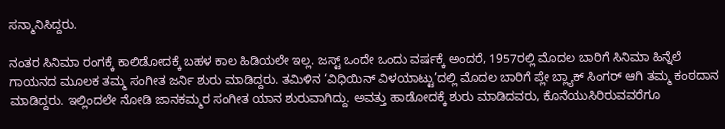ಸನ್ಮಾನಿಸಿದ್ದರು.

ನಂತರ ಸಿನಿಮಾ ರಂಗಕ್ಕೆ ಕಾಲಿಡೋದಕ್ಕೆ ಬಹಳ ಕಾಲ ಹಿಡಿಯಲೇ ಇಲ್ಲ. ಜಸ್ಟ್‌ ಒಂದೇ ಒಂದು ವರ್ಷಕ್ಕೆ ಅಂದರೆ, 1957ರಲ್ಲಿ ಮೊದಲ ಬಾರಿಗೆ ಸಿನಿಮಾ ಹಿನ್ನೆಲೆ ಗಾಯನದ ಮೂಲಕ ತಮ್ಮ ಸಂಗೀತ ಜರ್ನಿ ಶುರು ಮಾಡಿದ್ದರು. ತಮಿಳಿನ ‘ವಿಧಿಯಿನ್ ವಿಳಯಾಟ್ಟು’ದಲ್ಲಿ ಮೊದಲ ಬಾರಿಗೆ ಪ್ಲೇ ಬ್ಲ್ಯಾಕ್‌ ಸಿಂಗರ್‌ ಆಗಿ ತಮ್ಮ ಕಂಠದಾನ ಮಾಡಿದ್ದರು. ಇಲ್ಲಿಂದಲೇ ನೋಡಿ ಜಾನಕಮ್ಮರ ಸಂಗೀತ ಯಾನ ಶುರುವಾಗಿದ್ದು. ಅವತ್ತು ಹಾಡೋದಕ್ಕೆ ಶುರು ಮಾಡಿದವರು, ಕೊನೆಯುಸಿರಿರುವವರೆಗೂ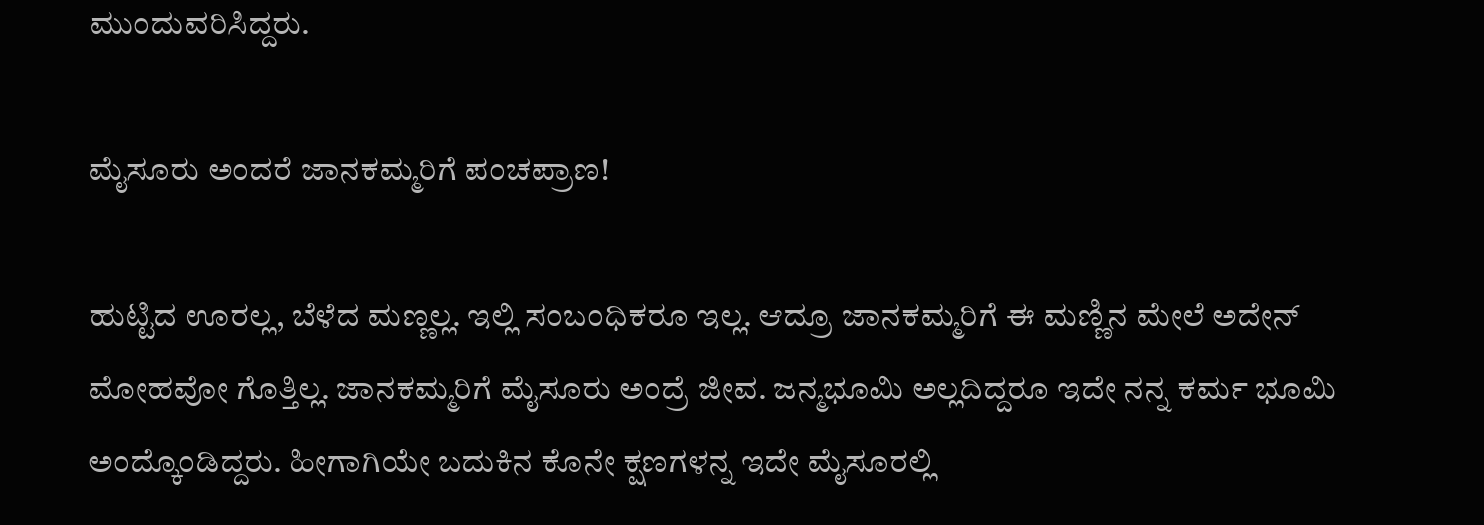ಮುಂದುವರಿಸಿದ್ದರು.

ಮೈಸೂರು ಅಂದರೆ ಜಾನಕಮ್ಮರಿಗೆ ಪಂಚಪ್ರಾಣ!

ಹುಟ್ಟಿದ ಊರಲ್ಲ, ಬೆಳೆದ ಮಣ್ಣಲ್ಲ. ಇಲ್ಲಿ ಸಂಬಂಧಿಕರೂ ಇಲ್ಲ. ಆದ್ರೂ ಜಾನಕಮ್ಮರಿಗೆ ಈ ಮಣ್ಣಿನ ಮೇಲೆ ಅದೇನ್‌ ಮೋಹವೋ ಗೊತ್ತಿಲ್ಲ. ಜಾನಕಮ್ಮರಿಗೆ ಮೈಸೂರು ಅಂದ್ರೆ ಜೀವ. ಜನ್ಮಭೂಮಿ ಅಲ್ಲದಿದ್ದರೂ ಇದೇ ನನ್ನ ಕರ್ಮ ಭೂಮಿ ಅಂದ್ಕೊಂಡಿದ್ದರು. ಹೀಗಾಗಿಯೇ ಬದುಕಿನ ಕೊನೇ ಕ್ಷಣಗಳನ್ನ ಇದೇ ಮೈಸೂರಲ್ಲಿ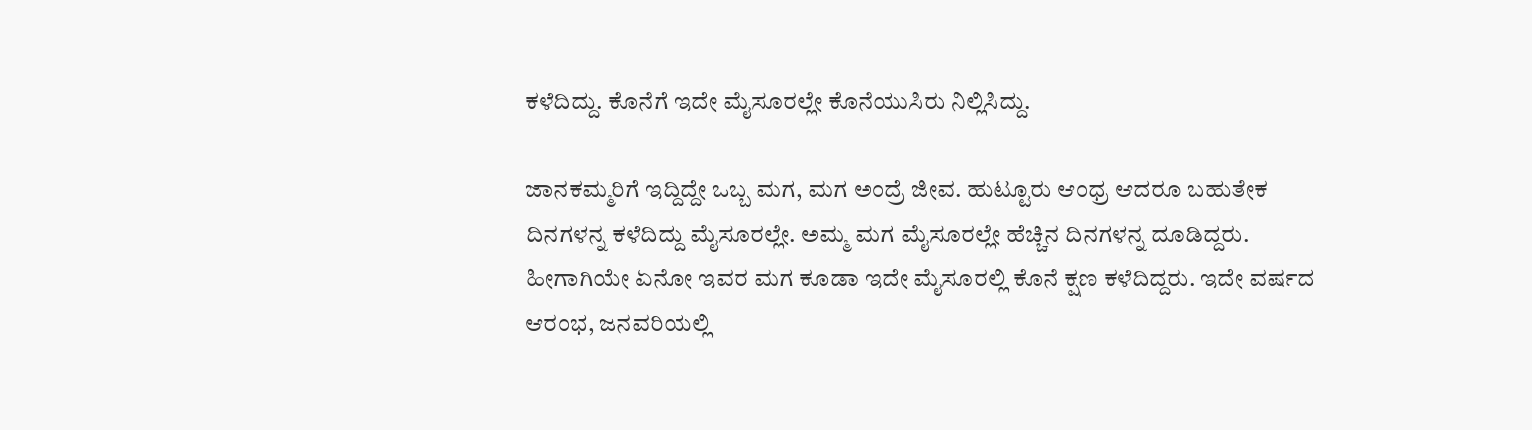ಕಳೆದಿದ್ದು. ಕೊನೆಗೆ ಇದೇ ಮೈಸೂರಲ್ಲೇ ಕೊನೆಯುಸಿರು ನಿಲ್ಲಿಸಿದ್ದು.

ಜಾನಕಮ್ಮರಿಗೆ ಇದ್ದಿದ್ದೇ ಒಬ್ಬ ಮಗ, ಮಗ ಅಂದ್ರೆ ಜೀವ. ಹುಟ್ಟೂರು ಆಂಧ್ರ ಆದರೂ ಬಹುತೇಕ ದಿನಗಳನ್ನ ಕಳೆದಿದ್ದು ಮೈಸೂರಲ್ಲೇ. ಅಮ್ಮ ಮಗ ಮೈಸೂರಲ್ಲೇ ಹೆಚ್ಚಿನ ದಿನಗಳನ್ನ ದೂಡಿದ್ದರು. ಹೀಗಾಗಿಯೇ ಏನೋ ಇವರ ಮಗ ಕೂಡಾ ಇದೇ ಮೈಸೂರಲ್ಲಿ ಕೊನೆ ಕ್ಷಣ ಕಳೆದಿದ್ದರು. ಇದೇ ವರ್ಷದ ಆರಂಭ, ಜನವರಿಯಲ್ಲಿ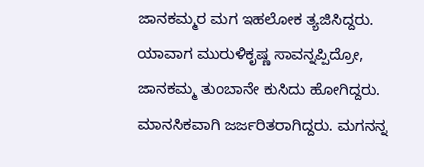ಜಾನಕಮ್ಮರ ಮಗ ಇಹಲೋಕ ತ್ಯಜಿಸಿದ್ದರು. ಯಾವಾಗ ಮುರುಳಿಕೃಷ್ಣ ಸಾವನ್ನಪ್ಪಿದ್ರೋ, ಜಾನಕಮ್ಮ ತುಂಬಾನೇ ಕುಸಿದು ಹೋಗಿದ್ದರು. ಮಾನಸಿಕವಾಗಿ ಜರ್ಜರಿತರಾಗಿದ್ದರು. ಮಗನನ್ನ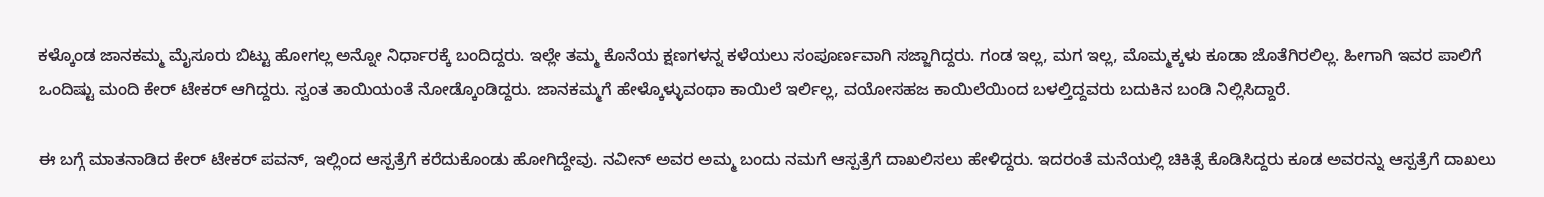ಕಳ್ಕೊಂಡ ಜಾನಕಮ್ಮ ಮೈಸೂರು ಬಿಟ್ಟು ಹೋಗಲ್ಲ ಅನ್ನೋ ನಿರ್ಧಾರಕ್ಕೆ ಬಂದಿದ್ದರು. ಇಲ್ಲೇ ತಮ್ಮ ಕೊನೆಯ ಕ್ಷಣಗಳನ್ನ ಕಳೆಯಲು ಸಂಪೂರ್ಣವಾಗಿ ಸಜ್ಜಾಗಿದ್ದರು. ಗಂಡ ಇಲ್ಲ, ಮಗ ಇಲ್ಲ, ಮೊಮ್ಮಕ್ಕಳು ಕೂಡಾ ಜೊತೆಗಿರಲಿಲ್ಲ. ಹೀಗಾಗಿ ಇವರ ಪಾಲಿಗೆ ಒಂದಿಷ್ಟು ಮಂದಿ ಕೇರ್‌ ಟೇಕರ್‌ ಆಗಿದ್ದರು. ಸ್ವಂತ ತಾಯಿಯಂತೆ ನೋಡ್ಕೊಂಡಿದ್ದರು. ಜಾನಕಮ್ಮಗೆ ಹೇಳ್ಕೊಳ್ಳುವಂಥಾ ಕಾಯಿಲೆ ಇರ್ಲಿಲ್ಲ, ವಯೋಸಹಜ ಕಾಯಿಲೆಯಿಂದ ಬಳಲ್ತಿದ್ದವರು ಬದುಕಿನ ಬಂಡಿ ನಿಲ್ಲಿಸಿದ್ದಾರೆ.

ಈ ಬಗ್ಗೆ ಮಾತನಾಡಿದ ಕೇರ್‌ ಟೇಕರ್‌ ಪವನ್‌, ಇಲ್ಲಿಂದ ಆಸ್ಪತ್ರೆಗೆ ಕರೆದುಕೊಂಡು ಹೋಗಿದ್ದೇವು. ನವೀನ್ ಅವರ ಅಮ್ಮ ಬಂದು ನಮಗೆ ಆಸ್ಪತ್ರೆಗೆ ದಾಖಲಿಸಲು ಹೇಳಿದ್ದರು. ಇದರಂತೆ ಮನೆಯಲ್ಲಿ ಚಿಕಿತ್ಸೆ ಕೊಡಿಸಿದ್ದರು ಕೂಡ ಅವರನ್ನು ಆಸ್ಪತ್ರೆಗೆ ದಾಖಲು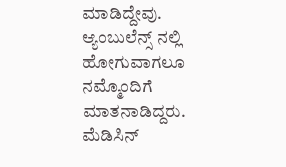ಮಾಡಿದ್ದೇವು. ಆ್ಯಂಬುಲೆನ್ಸ್ ನಲ್ಲಿ ಹೋಗುವಾಗಲೂ ನಮ್ಮೊಂದಿಗೆ ಮಾತನಾಡಿದ್ದರು. ಮೆಡಿಸಿನ್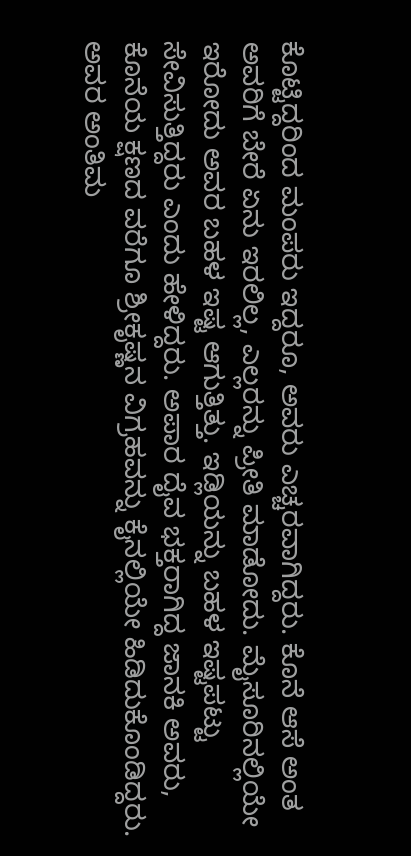ಕೊಟ್ಟಿದ್ದರಿಂದ ಮಂಪರು ಇದ್ದರೂ, ಅವರು ಎಚ್ಚರವಾಗಿದ್ದರು. ಕೊನೆ ಆಸೆ ಅಂತ ಅವರಿಗೆ ಬೇರೆ ಏನು ಇರಲಿಲ್ಲ, ಎಲ್ಲರನ್ನು ಪ್ರೀತಿ ಮಾಡೋದು. ಮೈಸೂರಿನಲ್ಲಿಯೇ ಇರೋದು ಅವರ ಬಹಳ ಇಷ್ಟ ಆಗುತ್ತಿತ್ತು. ಇಡ್ಲಿಯನ್ನು ಬಹಳ ಇಷ್ಟಪಟ್ಟು ಸೇವಿಸುತ್ತಿದ್ದರು ಎಂದು ಹೇಳಿದ್ದರು. ಅಪಾರ ದೈವ ಭಕ್ತರಾಗಿದ್ದ ಜಾನಕಿ ಅವರು, ಕೊನೆಯ ಕ್ಷಣದ ವರೆಗೂ ಶ್ರೀಕೃಷ್ಣನ ವಿಗ್ರಹವನ್ನು ಕೈನಲ್ಲಿಯೇ ಹಿಡಿದುಕೊಂಡಿದ್ದರು. ಅವರ ಅಂತಿಮ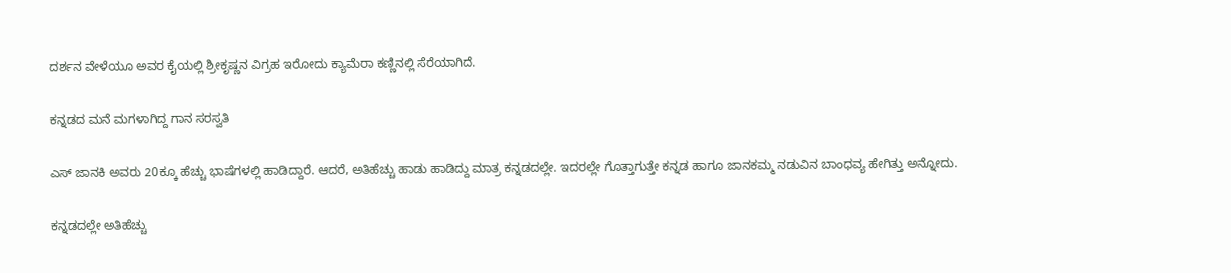ದರ್ಶನ ವೇಳೆಯೂ ಅವರ ಕೈಯಲ್ಲಿ ಶ್ರೀಕೃಷ್ಣನ ವಿಗ್ರಹ ಇರೋದು ಕ್ಯಾಮೆರಾ ಕಣ್ಣಿನಲ್ಲಿ ಸೆರೆಯಾಗಿದೆ.

ಕನ್ನಡದ ಮನೆ ಮಗಳಾಗಿದ್ದ ಗಾನ ಸರಸ್ವತಿ

ಎಸ್‌ ಜಾನಕಿ ಅವರು 20ಕ್ಕೂ ಹೆಚ್ಚು ಭಾಷೆಗಳಲ್ಲಿ ಹಾಡಿದ್ದಾರೆ. ಆದರೆ, ಅತಿಹೆಚ್ಚು ಹಾಡು ಹಾಡಿದ್ದು ಮಾತ್ರ ಕನ್ನಡದಲ್ಲೇ. ಇದರಲ್ಲೇ ಗೊತ್ತಾಗುತ್ತೇ ಕನ್ನಡ ಹಾಗೂ ಜಾನಕಮ್ಮ ನಡುವಿನ ಬಾಂಧವ್ಯ ಹೇಗಿತ್ತು ಅನ್ನೋದು.

ಕನ್ನಡದಲ್ಲೇ ಅತಿಹೆಚ್ಚು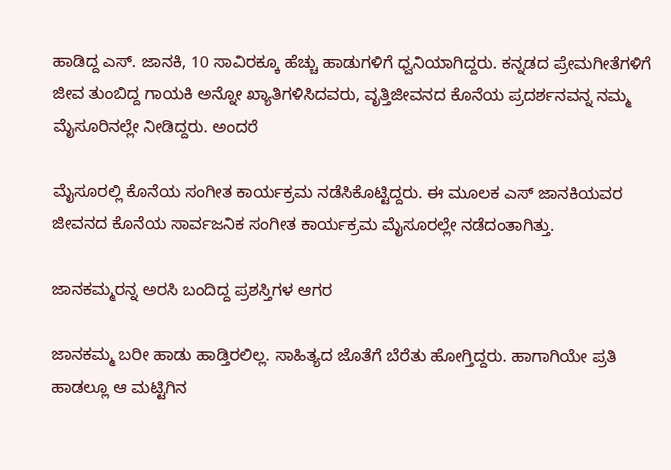ಹಾಡಿದ್ದ ಎಸ್‌. ಜಾನಕಿ, 10 ಸಾವಿರಕ್ಕೂ ಹೆಚ್ಚು ಹಾಡುಗಳಿಗೆ ಧ್ವನಿಯಾಗಿದ್ದರು. ಕನ್ನಡದ ಪ್ರೇಮಗೀತೆಗಳಿಗೆ ಜೀವ ತುಂಬಿದ್ದ ಗಾಯಕಿ ಅನ್ನೋ ಖ್ಯಾತಿಗಳಿಸಿದವರು, ವೃತ್ತಿಜೀವನದ ಕೊನೆಯ ಪ್ರದರ್ಶನವನ್ನ ನಮ್ಮ ಮೈಸೂರಿನಲ್ಲೇ ನೀಡಿದ್ದರು. ಅಂದರೆ

ಮೈಸೂರಲ್ಲಿ ಕೊನೆಯ ಸಂಗೀತ ಕಾರ್ಯಕ್ರಮ ನಡೆಸಿಕೊಟ್ಟಿದ್ದರು. ಈ ಮೂಲಕ ಎಸ್‌ ಜಾನಕಿಯವರ ಜೀವನದ ಕೊನೆಯ ಸಾರ್ವಜನಿಕ ಸಂಗೀತ ಕಾರ್ಯಕ್ರಮ ಮೈಸೂರಲ್ಲೇ ನಡೆದಂತಾಗಿತ್ತು.

ಜಾನಕಮ್ಮರನ್ನ ಅರಸಿ ಬಂದಿದ್ದ ಪ್ರಶಸ್ತಿಗಳ ಆಗರ

ಜಾನಕಮ್ಮ ಬರೀ ಹಾಡು ಹಾಡ್ತಿರಲಿಲ್ಲ. ಸಾಹಿತ್ಯದ ಜೊತೆಗೆ ಬೆರೆತು ಹೋಗ್ತಿದ್ದರು. ಹಾಗಾಗಿಯೇ ಪ್ರತಿ ಹಾಡಲ್ಲೂ ಆ ಮಟ್ಟಿಗಿನ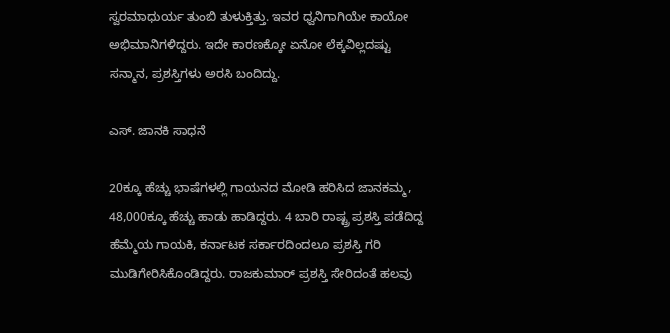ಸ್ವರಮಾಧುರ್ಯ ತುಂಬಿ ತುಳುಕ್ತಿತ್ತು. ಇವರ ಧ್ವನಿಗಾಗಿಯೇ ಕಾಯೋ ಅಭಿಮಾನಿಗಳಿದ್ದರು. ಇದೇ ಕಾರಣಕ್ಕೋ ಏನೋ ಲೆಕ್ಕವಿಲ್ಲದಷ್ಟು ಸನ್ಮಾನ, ಪ್ರಶಸ್ತಿಗಳು ಅರಸಿ ಬಂದಿದ್ದು.

ಎಸ್‌. ಜಾನಕಿ ಸಾಧನೆ

20ಕ್ಕೂ ಹೆಚ್ಚು ಭಾಷೆಗಳಲ್ಲಿ ಗಾಯನದ ಮೋಡಿ ಹರಿಸಿದ ಜಾನಕಮ್ಮ, 48,000ಕ್ಕೂ ಹೆಚ್ಚು ಹಾಡು ಹಾಡಿದ್ದರು. 4 ಬಾರಿ ರಾಷ್ಟ್ರ ಪ್ರಶಸ್ತಿ ಪಡೆದಿದ್ದ ಹೆಮ್ಮೆಯ ಗಾಯಕಿ, ಕರ್ನಾಟಕ ಸರ್ಕಾರದಿಂದಲೂ ಪ್ರಶಸ್ತಿ ಗರಿ ಮುಡಿಗೇರಿಸಿಕೊಂಡಿದ್ದರು. ರಾಜಕುಮಾರ್ ಪ್ರಶಸ್ತಿ ಸೇರಿದಂತೆ ಹಲವು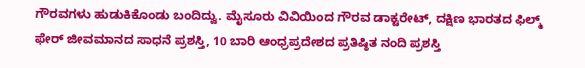ಗೌರವಗಳು ಹುಡುಕಿಕೊಂಡು ಬಂದಿದ್ವು. ಮೈಸೂರು ವಿವಿಯಿಂದ ಗೌರವ ಡಾಕ್ಟರೇಟ್, ದಕ್ಷಿಣ ಭಾರತದ ಫಿಲ್ಮ್ ಫೇರ್ ಜೀವಮಾನದ ಸಾಧನೆ ಪ್ರಶಸ್ತಿ, 10 ಬಾರಿ ಆಂಧ್ರಪ್ರದೇಶದ ಪ್ರತಿಷ್ಠಿತ ನಂದಿ ಪ್ರಶಸ್ತಿ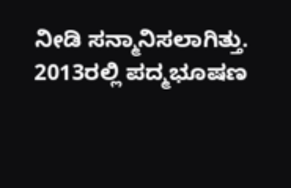ನೀಡಿ ಸನ್ಮಾನಿಸಲಾಗಿತ್ತು. 2013ರಲ್ಲಿ ಪದ್ಮಭೂಷಣ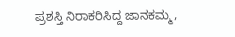ಪ್ರಶಸ್ತಿ ನಿರಾಕರಿಸಿದ್ದ ಜಾನಕಮ್ಮ,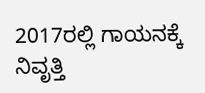2017ರಲ್ಲಿ ಗಾಯನಕ್ಕೆ ನಿವೃತ್ತಿ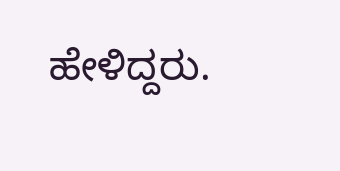ಹೇಳಿದ್ದರು.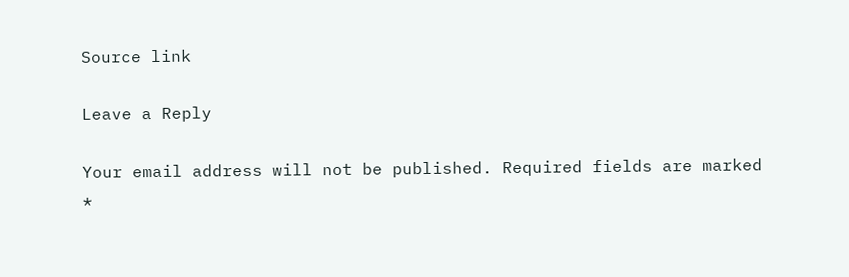Source link

Leave a Reply

Your email address will not be published. Required fields are marked *